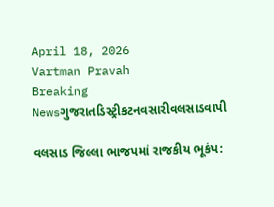April 18, 2026
Vartman Pravah
Breaking Newsગુજરાતડિસ્ટ્રીકટનવસારીવલસાડવાપી

વલસાડ જિલ્લા ભાજપમાં રાજકીય ભૂકંપ: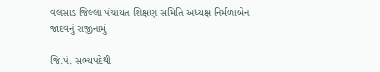વલસાડ જિલ્લા પંચાયત શિક્ષણ સમિતિ અધ્‍યક્ષ નિર્મળાબેન જાદવનું રાજીનામું

જિ.પં. સભ્‍યપદેથી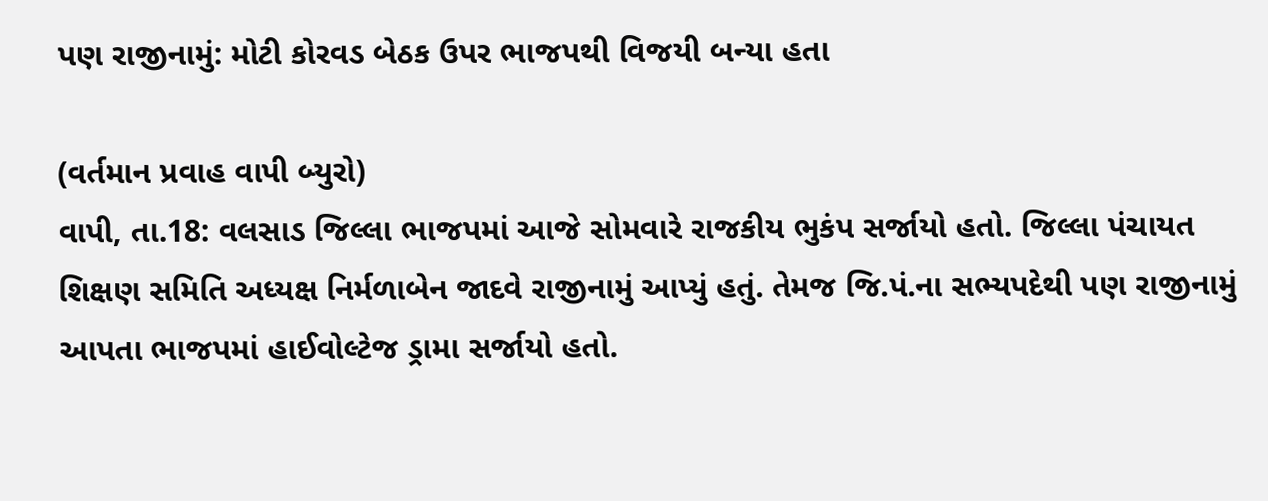પણ રાજીનામું: મોટી કોરવડ બેઠક ઉપર ભાજપથી વિજયી બન્‍યા હતા

(વર્તમાન પ્રવાહ વાપી બ્‍યુરો)
વાપી, તા.18: વલસાડ જિલ્લા ભાજપમાં આજે સોમવારે રાજકીય ભુકંપ સર્જાયો હતો. જિલ્લા પંચાયત શિક્ષણ સમિતિ અધ્‍યક્ષ નિર્મળાબેન જાદવે રાજીનામું આપ્‍યું હતું. તેમજ જિ.પં.ના સભ્‍યપદેથી પણ રાજીનામું આપતા ભાજપમાં હાઈવોલ્‍ટેજ ડ્રામા સર્જાયો હતો.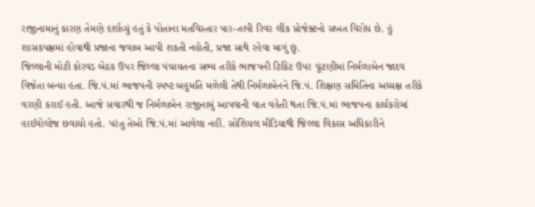રાજીનામાનું કારણ તેમણે દર્શાવ્‍યું હતું કે પોતાના મતવિસ્‍તાર પાર-તાપી રિવર લીંક પ્રોજેક્‍ટનો સખત વિરોધ છે. હું શાસકપક્ષમાં હોવાથી પ્રજાના જવાબ આપી શકતી નહોતી, પ્રજા સાથે રહેવા માગું છું.
જિલ્લાની મોટી કોરવડ બેઠક ઉપર જિલ્લા પંચાયતના સભ્‍ય તરીકે ભાજપની ટિકિટ ઉપર ચૂંટણીમાં નિર્મળાબેન જાદવ વિજેતા બન્‍યા હતા. જિ.પં.માં ભાજપની સ્‍પષ્‍ટ બહુમતિ મળેલી તેથી નિર્મળાબેનને જિ.પં. શિક્ષણ સમિતિના અધ્‍યક્ષ તરીકે વરણી કરાઈ હતી. આજે સવારથી જ નિર્મળાબેન રાજીનામું આપવાની વાત વહેતી થતા જિ.પં.માં ભાજપના કાર્યકરોમાં હાઈવોલ્‍ટેજ છવાયો હતો. પરંતુ તેઓ જિ.પં.માં આવેલા નહીં. સોશિયલ મીડિયાથી જિલ્લા વિકાસ અધિકારીને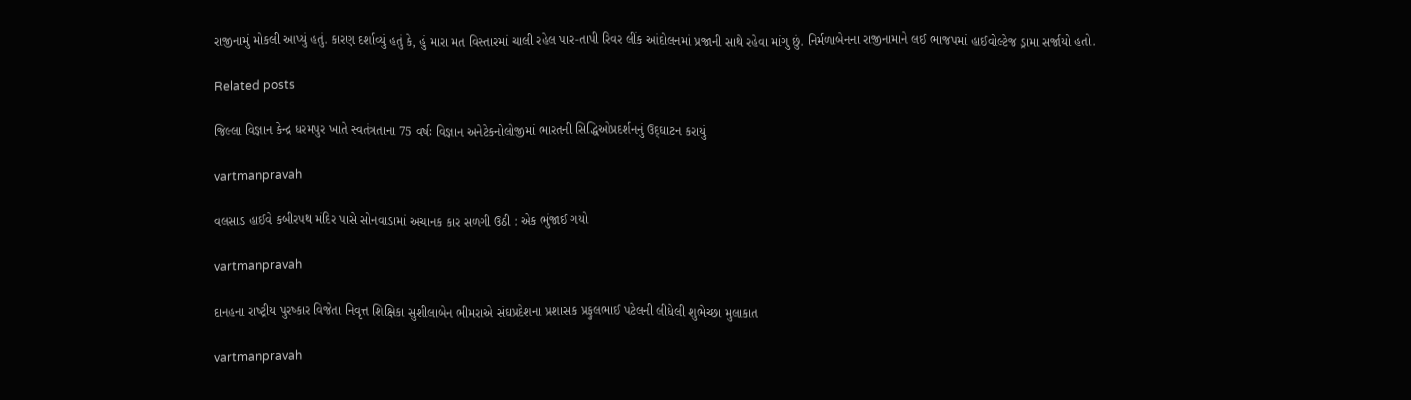રાજીનામું મોકલી આપ્‍યું હતું. કારણ દર્શાવ્‍યું હતું કે, હું મારા મત વિસ્‍તારમાં ચાલી રહેલ પાર-તાપી રિવર લીંક આંદોલનમાં પ્રજાની સાથે રહેવા માંગુ છું. નિર્મળાબેનના રાજીનામાને લઈ ભાજપમાં હાઈવોલ્‍ટેજ ડ્રામા સર્જાયો હતો.

Related posts

જિલ્લા વિજ્ઞાન કેન્‍દ્ર ધરમપુર ખાતે સ્‍વતંત્રતાના 75 વર્ષઃ વિજ્ઞાન અનેટેકનોલોજીમાં ભારતની સિદ્ધિઓપ્રદર્શનનું ઉદ્‌ઘાટન કરાયું

vartmanpravah

વલસાડ હાઈવે કબીરપથ મંદિર પાસે સોનવાડામાં અચાનક કાર સળગી ઉઠી : એક ભુંજાઈ ગયો

vartmanpravah

દાનહના રાષ્‍ટ્રીય પુરષ્‍કાર વિજેતા નિવૃત્ત શિક્ષિકા સુશીલાબેન ભીમરાએ સંઘપ્રદેશના પ્રશાસક પ્રફુલભાઈ પટેલની લીધેલી શુભેચ્‍છા મુલાકાત

vartmanpravah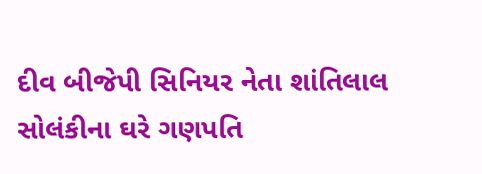દીવ બીજેપી સિનિયર નેતા શાંતિલાલ સોલંકીના ઘરે ગણપતિ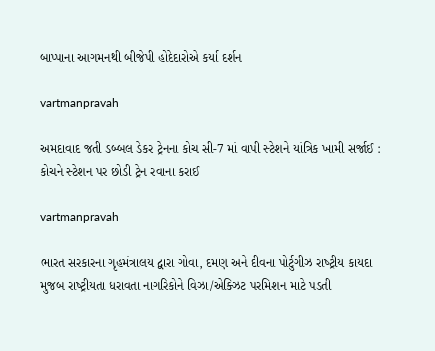બાપ્‍પાના આગમનથી બીજેપી હોદેદારોએ કર્યા દર્શન

vartmanpravah

અમદાવાદ જતી ડબ્‍બલ ડેકર ટ્રેનના કોચ સી-7 માં વાપી સ્‍ટેશને યાંત્રિક ખામી સર્જાઈ : કોચને સ્‍ટેશન પર છોડી ટ્રેન રવાના કરાઈ

vartmanpravah

ભારત સરકારના ગૃહમંત્રાલય દ્વારા ગોવા, દમણ અને દીવના પોર્ટુગીઝ રાષ્‍ટ્રીય કાયદા મુજબ રાષ્‍ટ્રીયતા ધરાવતા નાગરિકોને વિઝા/એક્‍ઝિટ પરમિશન માટે પડતી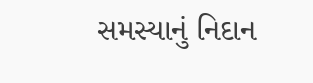સમસ્‍યાનું નિદાન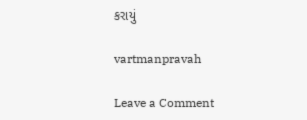કરાયું

vartmanpravah

Leave a Comment